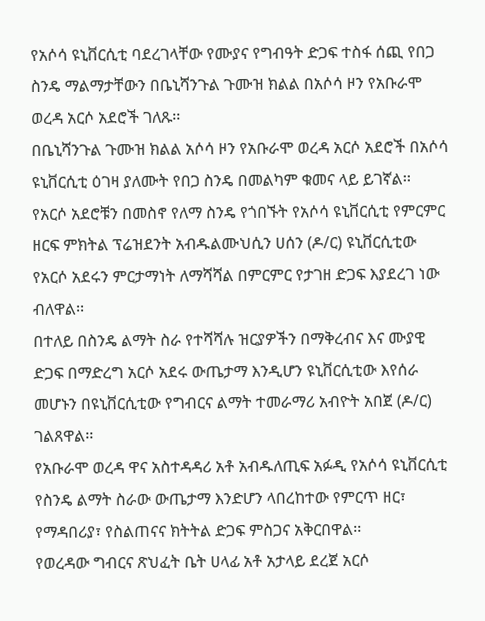የአሶሳ ዩኒቨርሲቲ ባደረገላቸው የሙያና የግብዓት ድጋፍ ተስፋ ሰጪ የበጋ ስንዴ ማልማታቸውን በቤኒሻንጉል ጉሙዝ ክልል በአሶሳ ዞን የአቡራሞ ወረዳ አርሶ አደሮች ገለጹ፡፡
በቤኒሻንጉል ጉሙዝ ክልል አሶሳ ዞን የአቡራሞ ወረዳ አርሶ አደሮች በአሶሳ ዩኒቨርሲቲ ዕገዛ ያለሙት የበጋ ስንዴ በመልካም ቁመና ላይ ይገኛል፡፡
የአርሶ አደሮቹን በመስኖ የለማ ስንዴ የጎበኙት የአሶሳ ዩኒቨርሲቲ የምርምር ዘርፍ ምክትል ፕሬዝደንት አብዱልሙህሲን ሀሰን (ዶ/ር) ዩኒቨርሲቲው የአርሶ አደሩን ምርታማነት ለማሻሻል በምርምር የታገዘ ድጋፍ እያደረገ ነው ብለዋል፡፡
በተለይ በስንዴ ልማት ስራ የተሻሻሉ ዝርያዎችን በማቅረብና እና ሙያዊ ድጋፍ በማድረግ አርሶ አደሩ ውጤታማ እንዲሆን ዩኒቨርሲቲው እየሰራ መሆኑን በዩኒቨርሲቲው የግብርና ልማት ተመራማሪ አብዮት አበጀ (ዶ/ር) ገልጸዋል፡፡
የአቡራሞ ወረዳ ዋና አስተዳዳሪ አቶ አብዱለጢፍ አፉዲ የአሶሳ ዩኒቨርሲቲ የስንዴ ልማት ስራው ውጤታማ እንድሆን ላበረከተው የምርጥ ዘር፣ የማዳበሪያ፣ የስልጠናና ክትትል ድጋፍ ምስጋና አቅርበዋል፡፡
የወረዳው ግብርና ጽህፈት ቤት ሀላፊ አቶ አታላይ ደረጀ አርሶ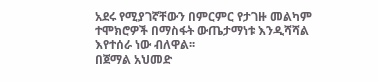አደሩ የሚያገኛቸውን በምርምር የታገዙ መልካም ተሞክሮዎች በማስፋት ውጤታማነቱ እንዲሻሻል እየተሰራ ነው ብለዋል፡፡
በጀማል አህመድ